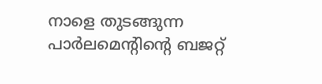നാളെ തുടങ്ങുന്ന പാര്‍ലമെന്റിന്റെ ബജറ്റ്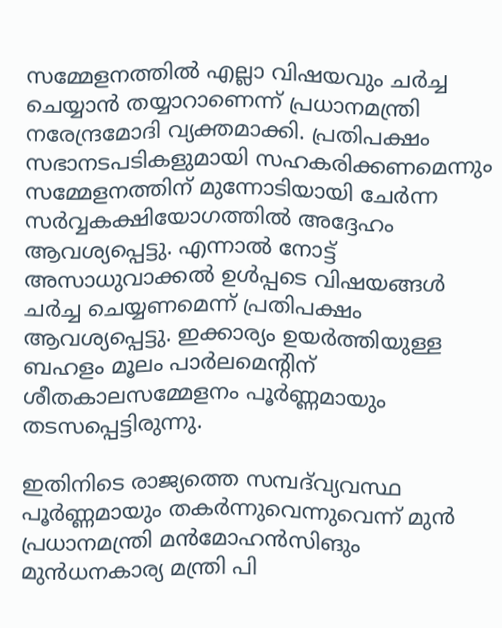സമ്മേളനത്തില്‍ എല്ലാ വിഷയവും ചര്‍ച്ച ചെയ്യാന്‍ തയ്യാറാണെന്ന് പ്രധാനമന്ത്രി നരേന്ദ്രമോദി വ്യക്തമാക്കി. പ്രതിപക്ഷം സഭാനടപടികളുമായി സഹകരിക്കണമെന്നും സമ്മേളനത്തിന് മുന്നോടിയായി ചേര്‍ന്ന സര്‍വ്വകക്ഷിയോഗത്തില്‍ അദ്ദേഹം ആവശ്യപ്പെട്ടു. എന്നാല്‍ നോട്ട് അസാധുവാക്കല്‍ ഉള്‍പ്പടെ വിഷയങ്ങള്‍ ചര്‍ച്ച ചെയ്യണമെന്ന് പ്രതിപക്ഷം ആവശ്യപ്പെട്ടു. ഇക്കാര്യം ഉയര്‍ത്തിയുള്ള ബഹളം മൂലം പാര്‍ലമെന്റിന് ശീതകാലസമ്മേളനം പൂര്‍ണ്ണമായും തടസപ്പെട്ടിരുന്നു.

ഇതിനിടെ രാജ്യത്തെ സമ്പദ്‍വ്യവസ്ഥ പൂര്‍ണ്ണമായും തകര്‍ന്നുവെന്നുവെന്ന് മുന്‍ പ്രധാനമന്ത്രി മന്‍മോഹന്‍സിങും മുന്‍ധനകാര്യ മന്ത്രി പി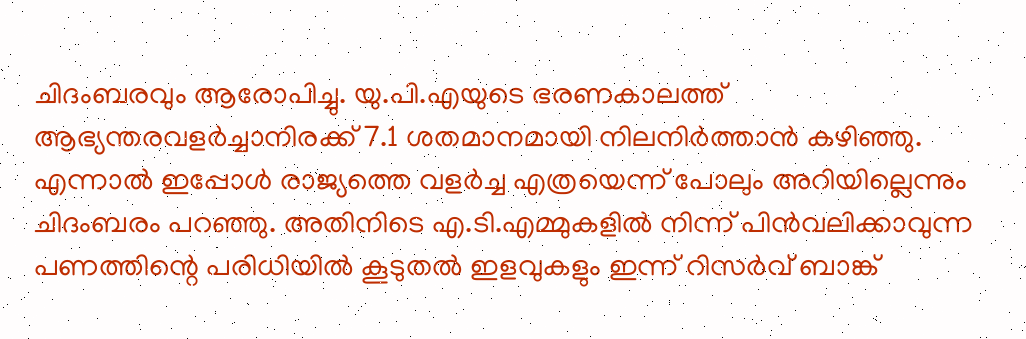ചിദംബരവും ആരോപിച്ചു. യു.പി.എയുടെ ഭരണകാലത്ത് ആഭ്യന്തരവളര്‍ച്ചാനിരക്ക് 7.1 ശതമാനമായി നിലനിര്‍ത്താന്‍ കഴിഞ്ഞു. എന്നാല്‍ ഇപ്പോള്‍ രാജ്യത്തെ വളര്‍ച്ച എത്രയെന്ന് പോലും അറിയില്ലെന്നും ചിദംബരം പറഞ്ഞു. അതിനിടെ എ.ടി.എമ്മുകളില്‍ നിന്ന് പിന്‍വലിക്കാവുന്ന പണത്തിന്റെ പരിധിയില്‍ കൂടുതല്‍ ഇളവുകളും ഇന്ന് റിസര്‍വ് ബാങ്ക്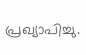പ്രഖ്യാപിച്ചു.